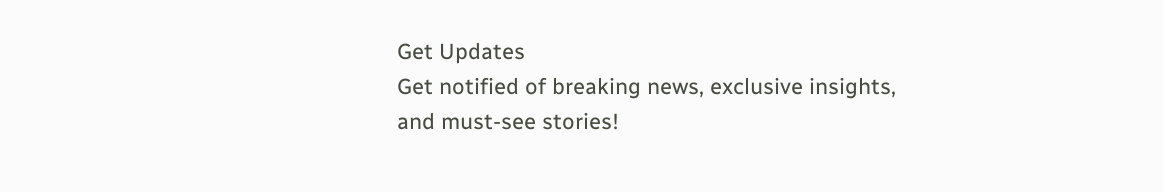Get Updates
Get notified of breaking news, exclusive insights, and must-see stories!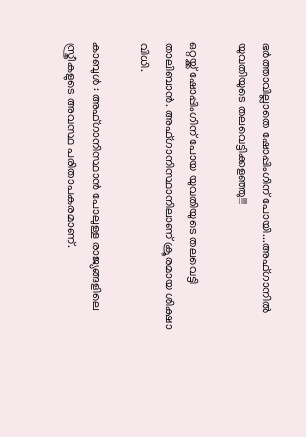ഭര്‍ത്താവില്ലാതെ ഷോപ്പിംഗിന് പോയി...അഫ്ഗാനില്‍ യുവതിയുടെ തലവെട്ടിക്കളഞ്ഞു!!!

ഒറ്റയ്ക്ക് ഷോപ്പിംഗിന് പോയ യുവതിയുടെ തലവെട്ടി താലിബാന്‍. അഫ്ഗാനിസ്ഥാനിലാണ് ക്രൂരമായ ശിക്ഷാ വിധി.

കാബുള്‍ : അഫ്ഗാനിസ്ഥാന്‍ പോലുള്ള രാജ്യങ്ങളിലെ സ്ത്രീകളുടെ അവസ്ഥ പരിതാപകരമാണ്.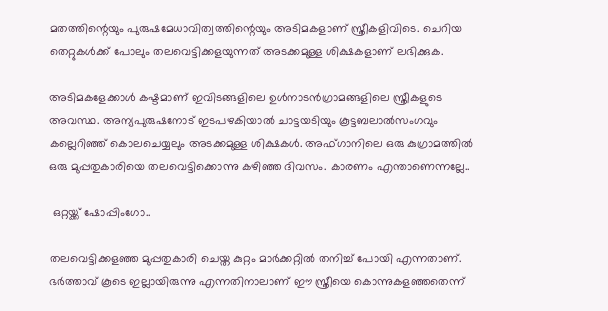മതത്തിന്റെയും പുരുഷമേധാവിത്വത്തിന്റെയും അടിമകളാണ് സ്ത്രീകളിവിടെ. ചെറിയ തെറ്റുകള്‍ക്ക് പോലും തലവെട്ടിക്കളയുന്നത് അടക്കമുള്ള ശിക്ഷകളാണ് ലഭിക്കുക.

അടിമകളേക്കാള്‍ കഷ്ടമാണ് ഇവിടങ്ങളിലെ ഉള്‍നാടന്‍ഗ്രാമങ്ങളിലെ സ്ത്രീകളുടെ അവസ്ഥ. അന്യപുരുഷനോട് ഇടപഴകിയാല്‍ ചാട്ടയടിയും കൂട്ടബലാല്‍സംഗവും കല്ലെറിഞ്ഞ് കൊലചെയ്യലും അടക്കമുള്ള ശിക്ഷകള്‍. അഫ്ഗാനിലെ ഒരു കുഗ്രാമത്തില്‍ ഒരു മുപ്പതുകാരിയെ തലവെട്ടിക്കൊന്നു കഴിഞ്ഞ ദിവസം. കാരണം എന്താണെന്നല്ലേ..

 ഒറ്റയ്ക്ക് ഷോപ്പിംഗോ..

തലവെട്ടിക്കളഞ്ഞ മുപ്പതുകാരി ചെയ്ത കുറ്റം മാര്‍ക്കറ്റില്‍ തനിച്ച് പോയി എന്നതാണ്. ഭര്‍ത്താവ് കൂടെ ഇല്ലായിരുന്നു എന്നതിനാലാണ് ഈ സ്ത്രീയെ കൊന്നുകളഞ്ഞതെന്ന്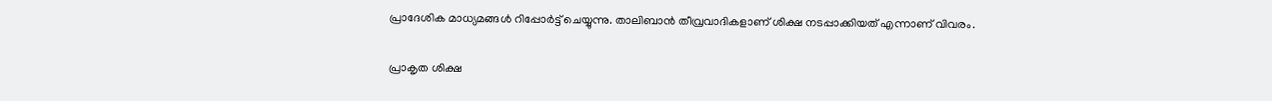പ്രാദേശിക മാധ്യമങ്ങള്‍ റിപ്പോര്‍ട്ട് ചെയ്യുന്നു. താലിബാന്‍ തീവ്രവാദികളാണ് ശിക്ഷ നടപ്പാക്കിയത് എന്നാണ് വിവരം.

പ്രാകൃത ശിക്ഷ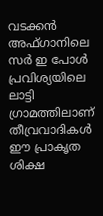വടക്കന്‍ അഫ്ഗാനിലെ സര്‍ ഇ പോള്‍ പ്രവിശ്യയിലെ ലാട്ടി ഗ്രാമത്തിലാണ് തീവ്രവാദികള്‍ ഈ പ്രാകൃത ശിക്ഷ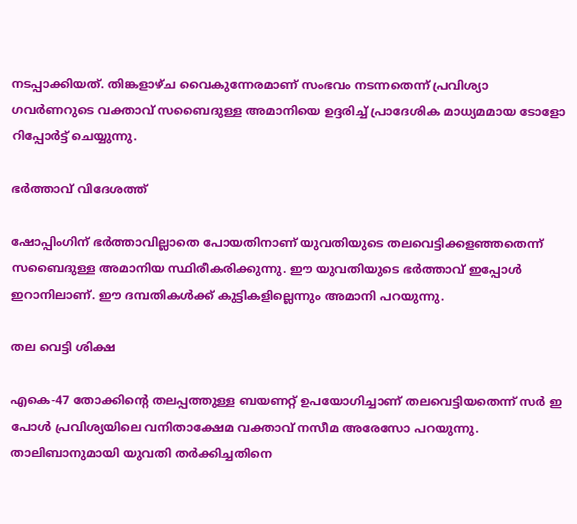നടപ്പാക്കിയത്. തിങ്കളാഴ്ച വൈകുന്നേരമാണ് സംഭവം നടന്നതെന്ന് പ്രവിശ്യാ ഗവര്‍ണറുടെ വക്താവ് സബൈദുള്ള അമാനിയെ ഉദ്ദരിച്ച് പ്രാദേശിക മാധ്യമമായ ടോളോ റിപ്പോര്‍ട്ട് ചെയ്യുന്നു.

ഭര്‍ത്താവ് വിദേശത്ത്

ഷോപ്പിംഗിന് ഭര്‍ത്താവില്ലാതെ പോയതിനാണ് യുവതിയുടെ തലവെട്ടിക്കളഞ്ഞതെന്ന് സബൈദുള്ള അമാനിയ സ്ഥിരീകരിക്കുന്നു. ഈ യുവതിയുടെ ഭര്‍ത്താവ് ഇപ്പോള്‍ ഇറാനിലാണ്. ഈ ദമ്പതികള്‍ക്ക് കുട്ടികളില്ലെന്നും അമാനി പറയുന്നു.

തല വെട്ടി ശിക്ഷ

എകെ-47 തോക്കിന്റെ തലപ്പത്തുള്ള ബയണറ്റ് ഉപയോഗിച്ചാണ് തലവെട്ടിയതെന്ന് സര്‍ ഇ പോള്‍ പ്രവിശ്യയിലെ വനിതാക്ഷേമ വക്താവ് നസീമ അരേസോ പറയുന്നു. താലിബാനുമായി യുവതി തര്‍ക്കിച്ചതിനെ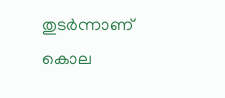തുടര്‍ന്നാണ് കൊല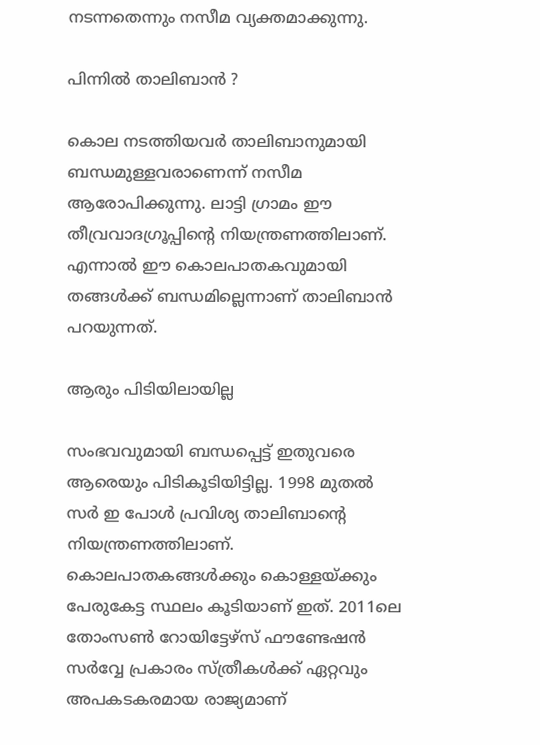നടന്നതെന്നും നസീമ വ്യക്തമാക്കുന്നു.

പിന്നില്‍ താലിബാന്‍ ?

കൊല നടത്തിയവര്‍ താലിബാനുമായി ബന്ധമുള്ളവരാണെന്ന് നസീമ ആരോപിക്കുന്നു. ലാട്ടി ഗ്രാമം ഈ തീവ്രവാദഗ്രൂപ്പിന്റെ നിയന്ത്രണത്തിലാണ്. എന്നാല്‍ ഈ കൊലപാതകവുമായി തങ്ങള്‍ക്ക് ബന്ധമില്ലെന്നാണ് താലിബാന്‍ പറയുന്നത്.

ആരും പിടിയിലായില്ല

സംഭവവുമായി ബന്ധപ്പെട്ട് ഇതുവരെ ആരെയും പിടികൂടിയിട്ടില്ല. 1998 മുതല്‍ സര്‍ ഇ പോള്‍ പ്രവിശ്യ താലിബാന്റെ നിയന്ത്രണത്തിലാണ്. കൊലപാതകങ്ങള്‍ക്കും കൊള്ളയ്ക്കും പേരുകേട്ട സ്ഥലം കൂടിയാണ് ഇത്. 2011ലെ തോംസണ്‍ റോയിട്ടേഴ്‌സ് ഫൗണ്ടേഷന്‍ സര്‍വ്വേ പ്രകാരം സ്ത്രീകള്‍ക്ക് ഏറ്റവും അപകടകരമായ രാജ്യമാണ്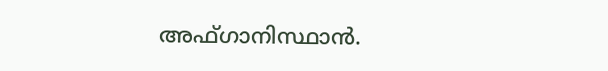അഫ്ഗാനിസ്ഥാന്‍.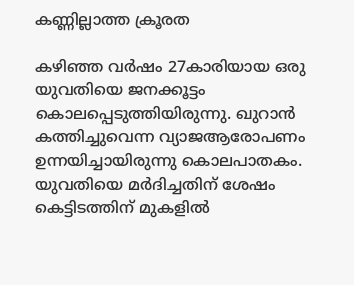കണ്ണില്ലാത്ത ക്രൂരത

കഴിഞ്ഞ വര്‍ഷം 27കാരിയായ ഒരു യുവതിയെ ജനക്കൂട്ടം കൊലപ്പെടുത്തിയിരുന്നു. ഖുറാന്‍ കത്തിച്ചുവെന്ന വ്യാജആരോപണം ഉന്നയിച്ചായിരുന്നു കൊലപാതകം. യുവതിയെ മര്‍ദിച്ചതിന് ശേഷം കെട്ടിടത്തിന് മുകളില്‍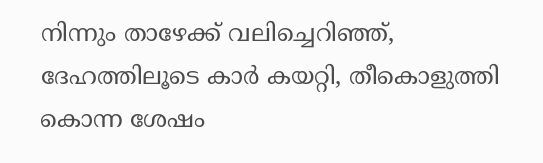നിന്നും താഴേക്ക് വലിച്ചെറിഞ്ഞ്, ദേഹത്തിലൂടെ കാര്‍ കയറ്റി, തീകൊളുത്തി കൊന്ന ശേഷം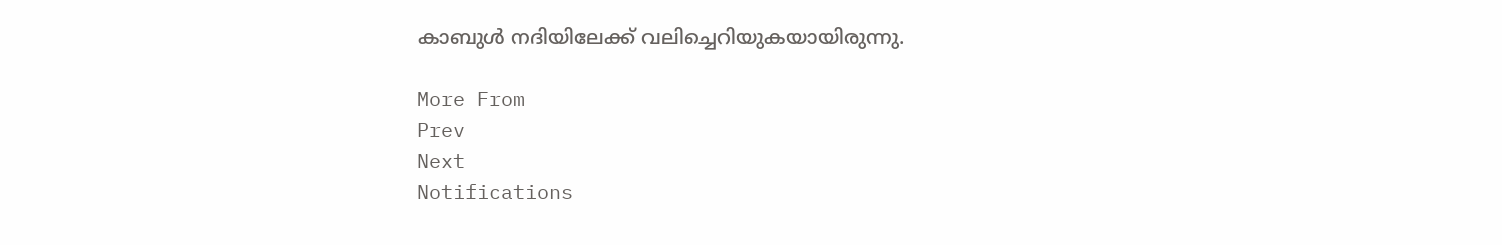കാബുള്‍ നദിയിലേക്ക് വലിച്ചെറിയുകയായിരുന്നു.

More From
Prev
Next
Notifications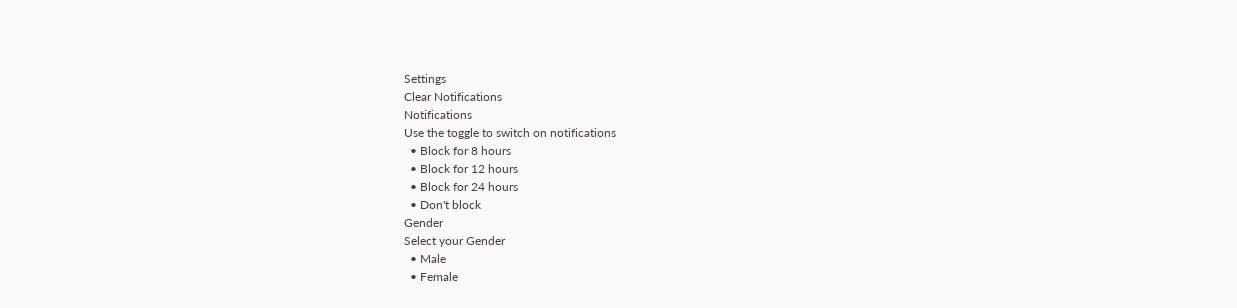Settings
Clear Notifications
Notifications
Use the toggle to switch on notifications
  • Block for 8 hours
  • Block for 12 hours
  • Block for 24 hours
  • Don't block
Gender
Select your Gender
  • Male
  • Female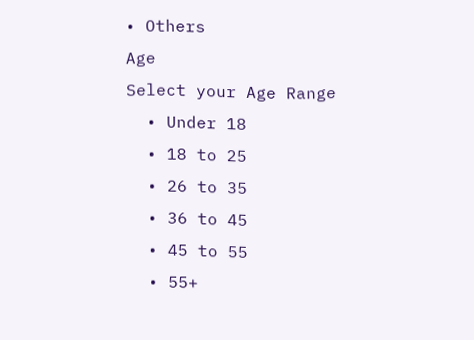• Others
Age
Select your Age Range
  • Under 18
  • 18 to 25
  • 26 to 35
  • 36 to 45
  • 45 to 55
  • 55+